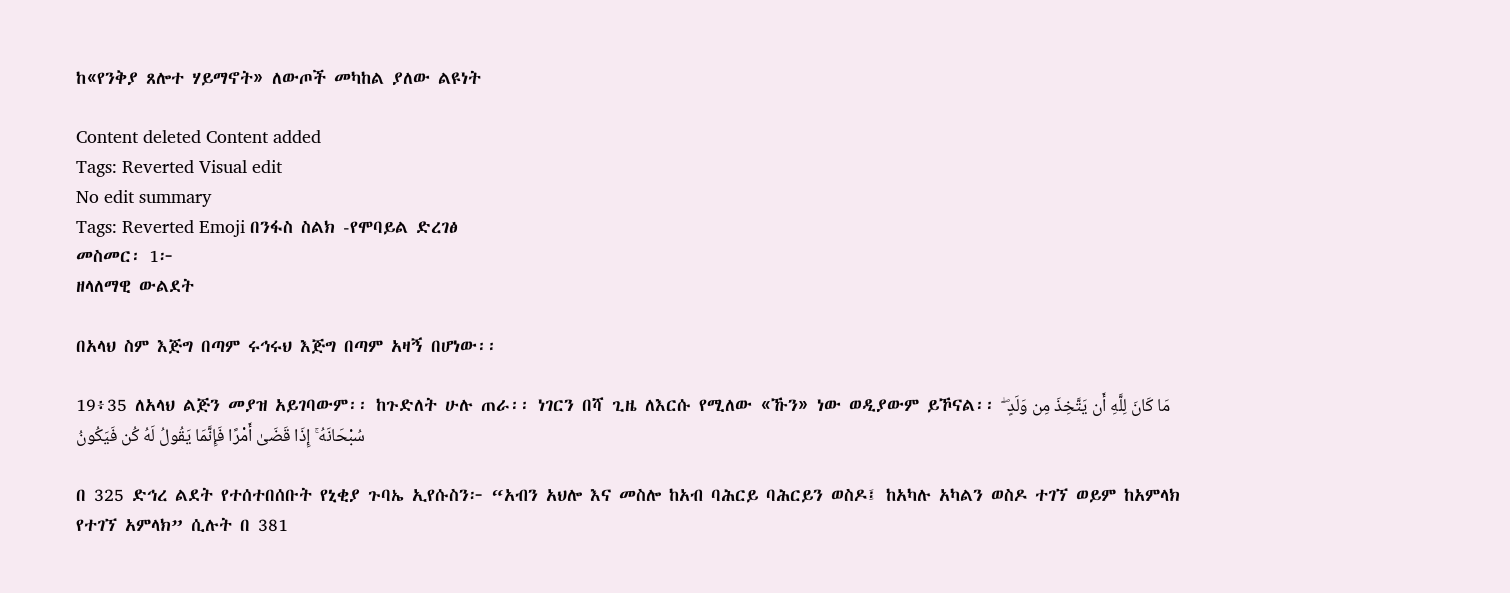ከ«የንቅያ ጸሎተ ሃይማኖት» ለውጦች መካከል ያለው ልዩነት

Content deleted Content added
Tags: Reverted Visual edit
No edit summary
Tags: Reverted Emoji በንፋስ ስልክ -የሞባይል ድረገፅ
መስመር፡ 1፦
ዘላለማዊ ውልደት

በአላህ ስም እጅግ በጣም ሩኅሩህ እጅግ በጣም አዛኝ በሆነው፡፡

19፥35 ለአላህ ልጅን መያዝ አይገባውም፡፡ ከጉድለት ሁሉ ጠራ፡፡ ነገርን በሻ ጊዜ ለእርሱ የሚለው «ኹን» ነው ወዲያውም ይኾናል፡፡ مَا كَانَ لِلَّهِ أَن يَتَّخِذَ مِن وَلَدٍ ۖ سُبْحَانَهُ ۚ إِذَا قَضَىٰ أَمْرًا فَإِنَّمَا يَقُولُ لَهُ كُن فَيَكُونُ

በ 325 ድኅረ ልደት የተሰተበሰቡት የኒቂያ ጉባኤ ኢየሱስን፦ “አብን አህሎ እና መስሎ ከአብ ባሕርይ ባሕርይን ወስዶ፤ ከአካሉ አካልን ወስዶ ተገኘ ወይም ከአምላክ የተገኘ አምላክ” ሲሉት በ 381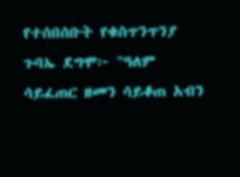የተሰበሰቡት የቁስጥንጥንያ ጉባኤ ደግሞ፦ "ዓለም ሳይፈጠር ዘመን ሳይቆጠ አብን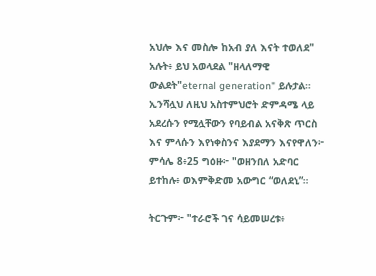አህሎ እና መስሎ ከአብ ያለ እናት ተወለደ" አሉት፥ ይህ አወላደል "ዘላለማዊ ውልደት"eternal generation" ይሉታል። ኢንሻሏህ ለዚህ አስተምህሮት ድምዳሜ ላይ አደረሱን የሚሏቸውን የባይብል አናቅጽ ጥርስ እና ምላሱን እየነቀስንና እያደማን እናየዋለን፦
ምሳሌ 8፥25 ግዕዙ፦ "ወዘንበለ አድባር ይተከሉ፥ ወእምቅድመ አውግር “ወለደኒ”።

ትርጉም፦ "ተራሮች ገና ሳይመሠረቱ፥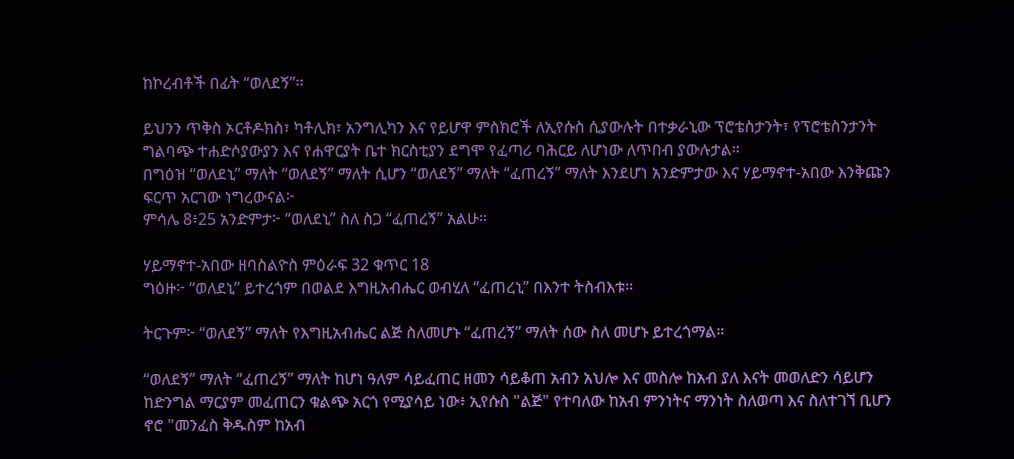ከኮረብቶች በፊት “ወለደኝ”።

ይህንን ጥቅስ ኦርቶዶክስ፣ ካቶሊክ፣ አንግሊካን እና የይሆዋ ምስክሮች ለኢየሱስ ሲያውሉት በተቃራኒው ፕሮቴስታንት፣ የፕሮቴስንታንት ግልባጭ ተሐድሶያውያን እና የሐዋርያት ቤተ ክርስቲያን ደግሞ የፈጣሪ ባሕርይ ለሆነው ለጥበብ ያውሉታል።
በግዕዝ “ወለደኒ” ማለት “ወለደኝ” ማለት ሲሆን “ወለደኝ” ማለት “ፈጠረኝ” ማለት እንደሆነ አንድምታው እና ሃይማኖተ-አበው እንቅጩን ፍርጥ አርገው ነግረውናል፦
ምሳሌ 8፥25 አንድምታ፦ “ወለደኒ” ስለ ስጋ “ፈጠረኝ” አልሁ።

ሃይማኖተ-አበው ዘባስልዮስ ምዕራፍ 32 ቁጥር 18
ግዕዙ፦ “ወለደኒ” ይተረጎም በወልደ እግዚአብሔር ወብሂለ “ፈጠረኒ” በእንተ ትስብእቱ።

ትርጉም፦ “ወለደኝ” ማለት የእግዚአብሔር ልጅ ስለመሆኑ “ፈጠረኝ” ማለት ሰው ስለ መሆኑ ይተረጎማል።

“ወለደኝ” ማለት “ፈጠረኝ” ማለት ከሆነ ዓለም ሳይፈጠር ዘመን ሳይቆጠ አብን አህሎ እና መስሎ ከአብ ያለ እናት መወለድን ሳይሆን ከድንግል ማርያም መፈጠርን ቁልጭ አርጎ የሚያሳይ ነው፥ ኢየሱስ "ልጅ" የተባለው ከአብ ምንነትና ማንነት ስለወጣ እና ስለተገኘ ቢሆን ኖሮ "መንፈስ ቅዱስም ከአብ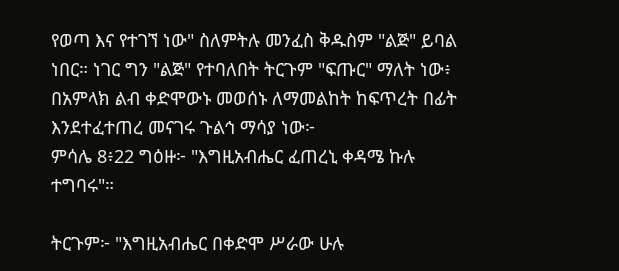የወጣ እና የተገኘ ነው" ስለምትሉ መንፈስ ቅዱስም "ልጅ" ይባል ነበር። ነገር ግን "ልጅ" የተባለበት ትርጉም "ፍጡር" ማለት ነው፥ በአምላክ ልብ ቀድሞውኑ መወሰኑ ለማመልከት ከፍጥረት በፊት እንደተፈተጠረ መናገሩ ጉልኅ ማሳያ ነው፦
ምሳሌ 8፥22 ግዕዙ፦ "እግዚአብሔር ፈጠረኒ ቀዳሜ ኩሉ ተግባሩ"።

ትርጉም፦ "እግዚአብሔር በቀድሞ ሥራው ሁሉ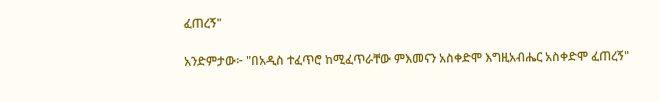ፈጠረኝ"

አንድምታው፦ "በአዲስ ተፈጥሮ ከሚፈጥራቸው ምእመናን አስቀድሞ እግዚአብሔር አስቀድሞ ፈጠረኝ"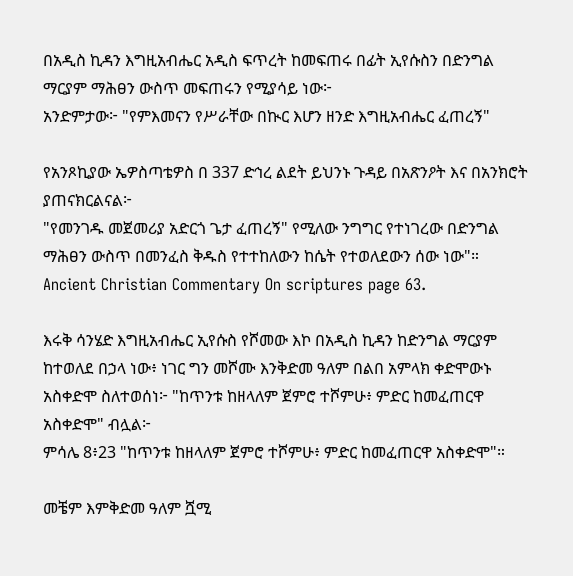በአዲስ ኪዳን እግዚአብሔር አዲስ ፍጥረት ከመፍጠሩ በፊት ኢየሱስን በድንግል ማርያም ማሕፀን ውስጥ መፍጠሩን የሚያሳይ ነው፦
አንድምታው፦ "የምእመናን የሥራቸው በኲር እሆን ዘንድ እግዚአብሔር ፈጠረኝ"

የአንጾኪያው ኤዎስጣቴዎስ በ 337 ድኅረ ልደት ይህንኑ ጉዳይ በአጽንዖት እና በአንክሮት ያጠናክርልናል፦
"የመንገዱ መጀመሪያ አድርጎ ጌታ ፈጠረኝ" የሚለው ንግግር የተነገረው በድንግል ማሕፀን ውስጥ በመንፈስ ቅዱስ የተተከለውን ከሴት የተወለደውን ሰው ነው"።
Ancient Christian Commentary On scriptures page 63.

እሩቅ ሳንሄድ እግዚአብሔር ኢየሱስ የሾመው እኮ በአዲስ ኪዳን ከድንግል ማርያም ከተወለደ በኃላ ነው፥ ነገር ግን መሾሙ እንቅድመ ዓለም በልበ አምላክ ቀድሞውኑ አስቀድሞ ስለተወሰነ፦ "ከጥንቱ ከዘላለም ጀምሮ ተሾምሁ፥ ምድር ከመፈጠርዋ አስቀድሞ" ብሏል፦
ምሳሌ 8፥23 "ከጥንቱ ከዘላለም ጀምሮ ተሾምሁ፥ ምድር ከመፈጠርዋ አስቀድሞ"።

መቼም እምቅድመ ዓለም ሿሚ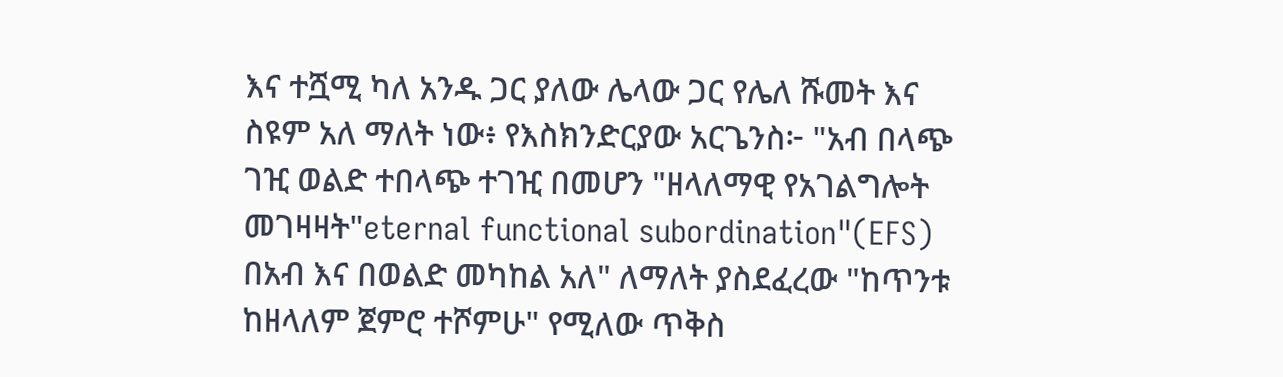እና ተሿሚ ካለ አንዱ ጋር ያለው ሌላው ጋር የሌለ ሹመት እና ስዩም አለ ማለት ነው፥ የእስክንድርያው አርጌንስ፦ "አብ በላጭ ገዢ ወልድ ተበላጭ ተገዢ በመሆን "ዘላለማዊ የአገልግሎት መገዛዛት"eternal functional subordination"(EFS) በአብ እና በወልድ መካከል አለ" ለማለት ያስደፈረው "ከጥንቱ ከዘላለም ጀምሮ ተሾምሁ" የሚለው ጥቅስ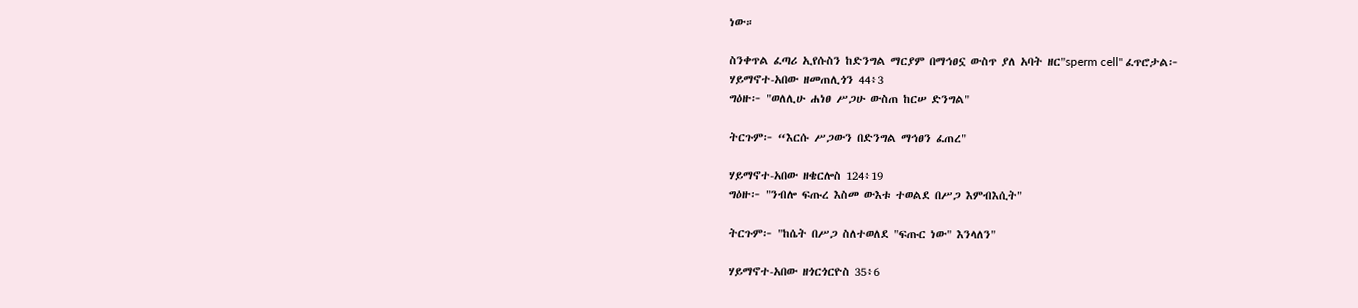ነው።

ስንቀጥል ፈጣሪ ኢየሱስን ከድንግል ማርያም በማኅፀኗ ውስጥ ያለ አባት ዘር"sperm cell" ፈጥሮታል፦
ሃይማኖተ-አበው ዘመጠሊጎን 44፥3
ግዕዙ፦ "ወለሊሁ ሐነፀ ሥጋሁ ውስጠ ከርሠ ድንግል"

ትርጉም፦ “እርሱ ሥጋውን በድንግል ማኅፀን ፈጠረ"

ሃይማኖተ-አበው ዘቄርሎስ 124፥19
ግዕዙ፦ "ንብሎ ፍጡረ እስመ ውእቱ ተወልደ በሥጋ እምብእሲት"

ትርጉም፦ "ከሴት በሥጋ ስለተወለደ "ፍጡር ነው" እንላለን"

ሃይማኖተ-አበው ዘጎርጎርዮስ 35፥6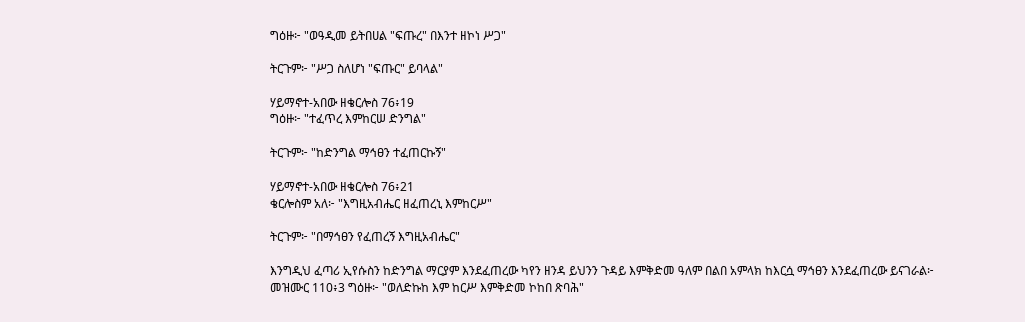ግዕዙ፦ "ወዓዲመ ይትበሀል "ፍጡረ" በእንተ ዘኮነ ሥጋ"

ትርጉም፦ "ሥጋ ስለሆነ "ፍጡር" ይባላል"

ሃይማኖተ-አበው ዘቄርሎስ 76፥19
ግዕዙ፦ "ተፈጥረ እምከርሠ ድንግል"

ትርጉም፦ "ከድንግል ማኅፀን ተፈጠርኩኝ"

ሃይማኖተ-አበው ዘቄርሎስ 76፥21
ቄርሎስም አለ፦ "እግዚአብሔር ዘፈጠረኒ እምከርሥ"

ትርጉም፦ "በማኅፀን የፈጠረኝ እግዚአብሔር"

እንግዲህ ፈጣሪ ኢየሱስን ከድንግል ማርያም እንደፈጠረው ካየን ዘንዳ ይህንን ጉዳይ እምቅድመ ዓለም በልበ አምላክ ከእርሷ ማኅፀን እንደፈጠረው ይናገራል፦
መዝሙር 110፥3 ግዕዙ፦ "ወለድኩከ እም ከርሥ እምቅድመ ኮከበ ጽባሕ"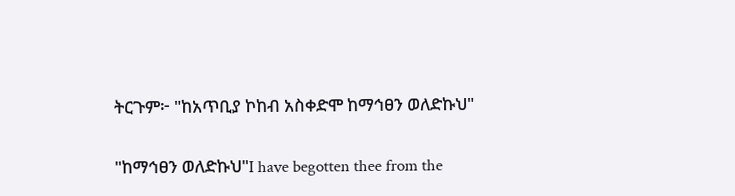ትርጉም፦ "ከአጥቢያ ኮከብ አስቀድሞ ከማኅፀን ወለድኩህ"

"ከማኅፀን ወለድኩህ"I have begotten thee from the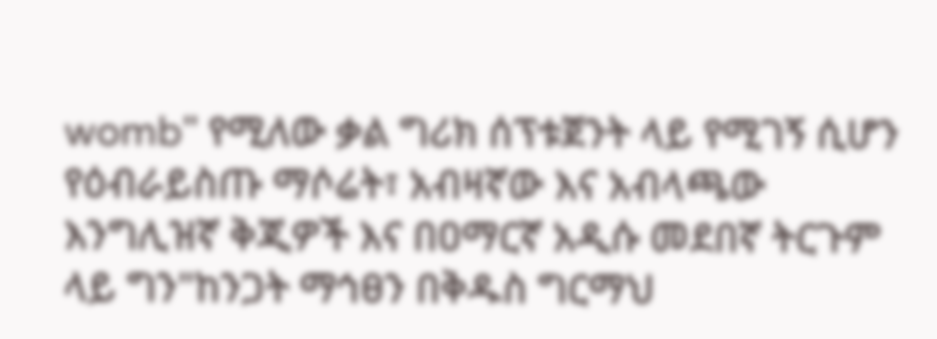womb" የሚለው ቃል ግሪክ ሰፕቱጀንት ላይ የሚገኝ ሲሆን የዕብራይስጡ ማሶሬት፣ አብዛኛው እና አብላጫው እንግሊዝኛ ቅጂዎች እና በዐማርኛ አዲሱ መደበኛ ትርጉም ላይ ግን"ከንጋት ማኅፀን በቅዱስ ግርማህ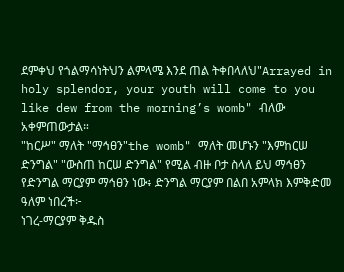ደምቀህ የጎልማሳነትህን ልምላሜ እንደ ጠል ትቀበላለህ"Arrayed in holy splendor, your youth will come to you like dew from the morning’s womb" ብለው አቀምጠውታል።
"ከርሥ" ማለት "ማኅፀን"the womb" ማለት መሆኑን "እምከርሠ ድንግል" "ውስጠ ከርሠ ድንግል" የሚል ብዙ ቦታ ስላለ ይህ ማኅፀን የድንግል ማርያም ማኅፀን ነው፥ ድንግል ማርያም በልበ አምላክ እምቅድመ ዓለም ነበረች፦
ነገረ-ማርያም ቅዱስ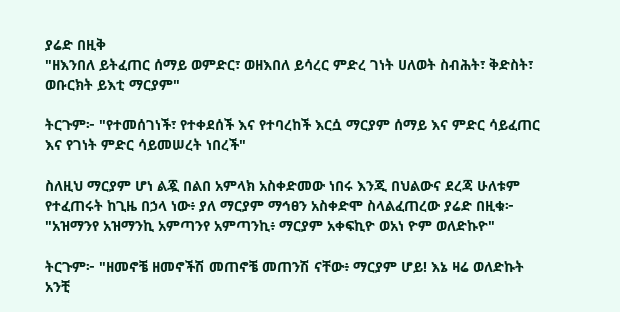ያሬድ በዚቅ
"ዘእንበለ ይትፈጠር ሰማይ ወምድር፣ ወዘእበለ ይሳረር ምድረ ገነት ሀለወት ስብሕት፣ ቅድስት፣ ወቡርክት ይእቲ ማርያም"

ትርጉም፦ "የተመሰገነች፣ የተቀደሰች እና የተባረከች እርሷ ማርያም ሰማይ እና ምድር ሳይፈጠር እና የገነት ምድር ሳይመሠረት ነበረች"

ስለዚህ ማርያም ሆነ ልጇ በልበ አምላክ አስቀድመው ነበሩ እንጂ በህልውና ደረጃ ሁለቱም የተፈጠሩት ከጊዜ በኃላ ነው፥ ያለ ማርያም ማኅፀን አስቀድሞ ስላልፈጠረው ያሬድ በዚቁ፦ "አዝማንየ አዝማንኪ አምጣንየ አምጣንኪ፥ ማርያም አቀፍኪዮ ወአነ ዮም ወለድኩዮ"

ትርጉም፦ "ዘመኖቼ ዘመኖችሽ መጠኖቼ መጠንሽ ናቸው፥ ማርያም ሆይ! እኔ ዛሬ ወለድኩት አንቺ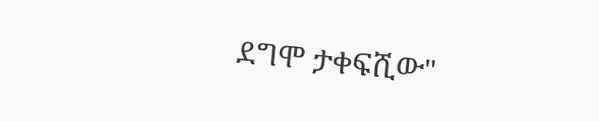ደግሞ ታቀፍሺው"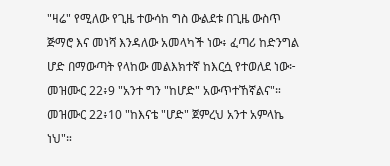"ዛሬ" የሚለው የጊዜ ተውሳከ ግስ ውልደቱ በጊዜ ውስጥ ጅማሮ እና መነሻ እንዳለው አመላካች ነው፥ ፈጣሪ ከድንግል ሆድ በማውጣት የላከው መልእክተኛ ከእርሷ የተወለደ ነው፦
መዝሙር 22፥9 "አንተ ግን "ከሆድ" አውጥተኸኛልና"።
መዝሙር 22፥10 "ከእናቴ "ሆድ" ጀምረህ አንተ አምላኬ ነህ"።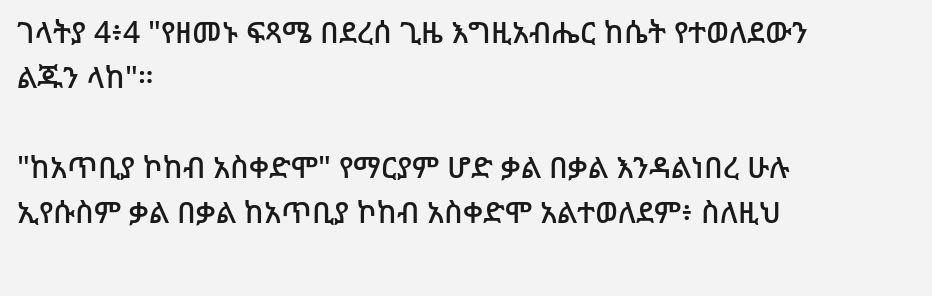ገላትያ 4፥4 "የዘመኑ ፍጻሜ በደረሰ ጊዜ እግዚአብሔር ከሴት የተወለደውን ልጁን ላከ"።

"ከአጥቢያ ኮከብ አስቀድሞ" የማርያም ሆድ ቃል በቃል እንዳልነበረ ሁሉ ኢየሱስም ቃል በቃል ከአጥቢያ ኮከብ አስቀድሞ አልተወለደም፥ ስለዚህ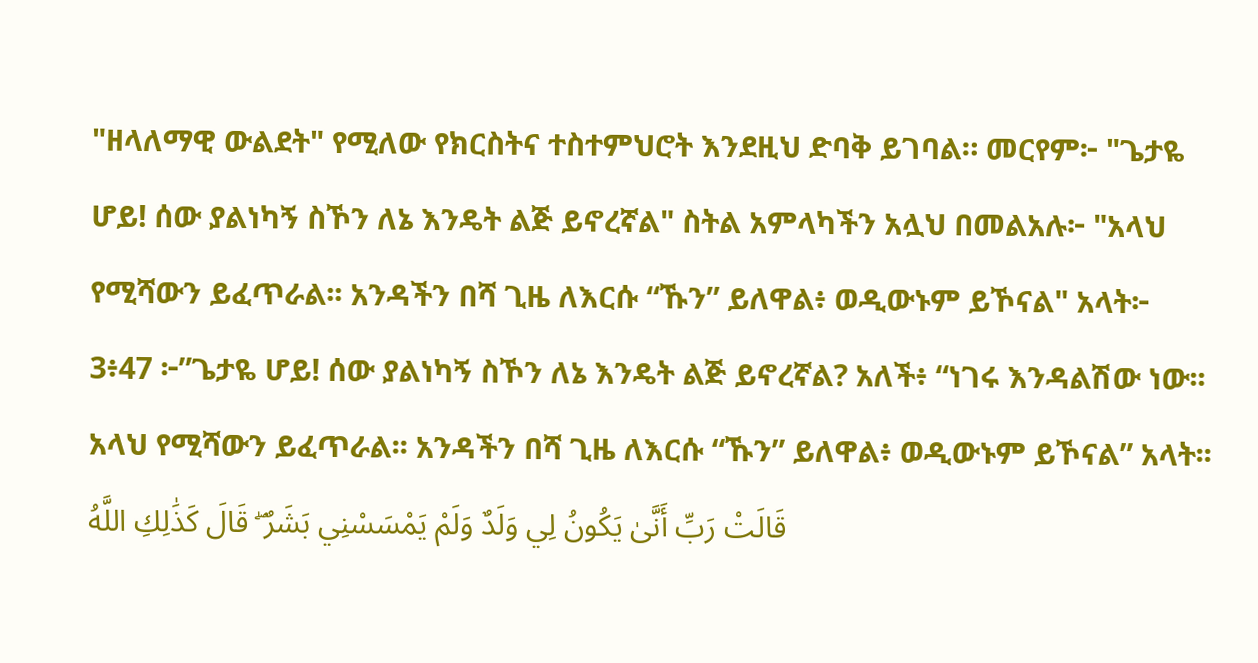"ዘላለማዊ ውልደት" የሚለው የክርስትና ተስተምህሮት እንደዚህ ድባቅ ይገባል። መርየም፦ "ጌታዬ ሆይ! ሰው ያልነካኝ ስኾን ለኔ እንዴት ልጅ ይኖረኛል" ስትል አምላካችን አሏህ በመልአሉ፦ "አላህ የሚሻውን ይፈጥራል፡፡ አንዳችን በሻ ጊዜ ለእርሱ “ኹን” ይለዋል፥ ወዲውኑም ይኾናል" አላት፦
3፥47 ፦”ጌታዬ ሆይ! ሰው ያልነካኝ ስኾን ለኔ እንዴት ልጅ ይኖረኛል? አለች፥ “ነገሩ እንዳልሽው ነው፡፡ አላህ የሚሻውን ይፈጥራል፡፡ አንዳችን በሻ ጊዜ ለእርሱ “ኹን” ይለዋል፥ ወዲውኑም ይኾናል” አላት፡፡ قَالَتْ رَبِّ أَنَّىٰ يَكُونُ لِي وَلَدٌ وَلَمْ يَمْسَسْنِي بَشَرٌ ۖ قَالَ كَذَٰلِكِ اللَّهُ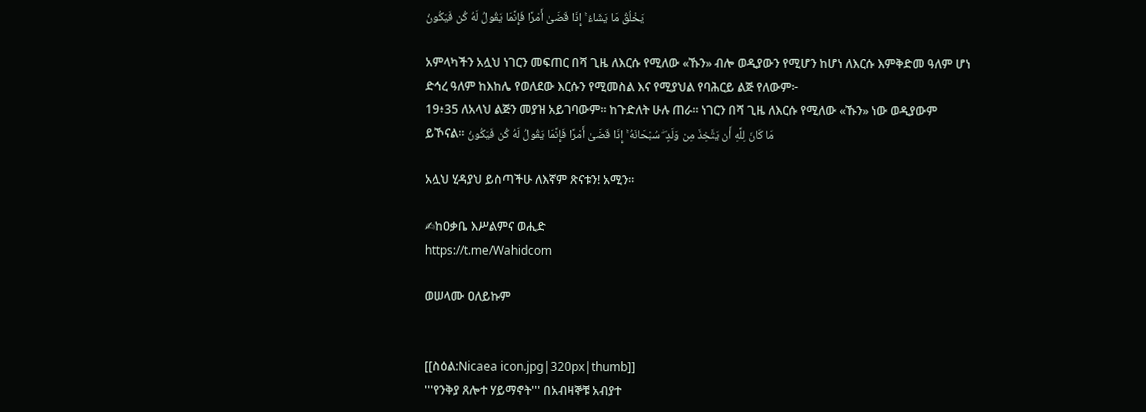يَخْلُقُ مَا يَشَاءُ ۚ إِذَا قَضَىٰ أَمْرًا فَإِنَّمَا يَقُولُ لَهُ كُن فَيَكُونُ

አምላካችን አሏህ ነገርን መፍጠር በሻ ጊዜ ለእርሱ የሚለው «ኹን» ብሎ ወዲያውን የሚሆን ከሆነ ለእርሱ እምቅድመ ዓለም ሆነ ድኅረ ዓለም ከእከሌ የወለደው እርሱን የሚመስል እና የሚያህል የባሕርይ ልጅ የለውም፦
19፥35 ለአላህ ልጅን መያዝ አይገባውም፡፡ ከጉድለት ሁሉ ጠራ፡፡ ነገርን በሻ ጊዜ ለእርሱ የሚለው «ኹን» ነው ወዲያውም ይኾናል፡፡ مَا كَانَ لِلَّهِ أَن يَتَّخِذَ مِن وَلَدٍ ۖ سُبْحَانَهُ ۚ إِذَا قَضَىٰ أَمْرًا فَإِنَّمَا يَقُولُ لَهُ كُن فَيَكُونُ

አሏህ ሂዳያህ ይስጣችሁ ለእኛም ጽናቱን! አሚን።

✍ከዐቃቤ እሥልምና ወሒድ
https://t.me/Wahidcom

ወሠላሙ ዐለይኩም


[[ስዕል:Nicaea icon.jpg|320px|thumb]]
'''የንቅያ ጸሎተ ሃይማኖት''' በአብዛኞቹ አብያተ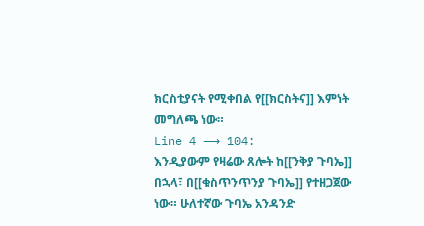ክርስቲያናት የሚቀበል የ[[ክርስትና]] እምነት መግለጫ ነው።
Line 4 ⟶ 104:
እንዲያውም የዛሬው ጸሎት ከ[[ንቅያ ጉባኤ]] በኋላ፣ በ[[ቁስጥንጥንያ ጉባኤ]] የተዘጋጀው ነው። ሁለተኛው ጉባኤ አንዳንድ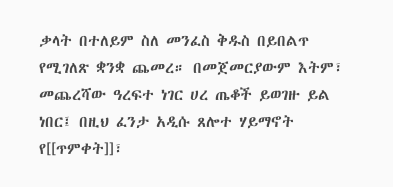ቃላት በተለይም ስለ መንፈስ ቅዱስ በይበልጥ የሚገለጽ ቋንቋ ጨመረ። በመጀመርያውም እትም፣ መጨረሻው ዓረፍተ ነገር ሀረ ጤቆች ይወገዙ ይል ነበር፤ በዚህ ፈንታ አዲሱ ጸሎተ ሃይማኖት የ[[ጥምቀት]]፣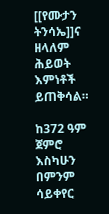[[የሙታን ትንሳኤ]]ና ዘላለም ሕይወት እምነቶች ይጠቅሳል።

ከ372 ዓም ጀምሮ እስካሁን በምንም ሳይቀየር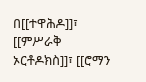በ[[ተዋሕዶ]]፣ [[ምሥራቅ ኦርቶዶክስ]]፣ [[ሮማን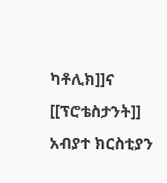ካቶሊክ]]ና [[ፕሮቴስታንት]] አብያተ ክርስቲያን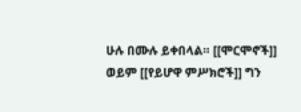ሁሉ በሙሉ ይቀበላል። [[ሞርሞኖች]] ወይም [[የይሆዋ ምሥክሮች]] ግን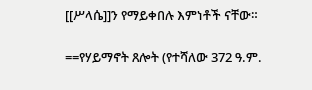[[ሥላሴ]]ን የማይቀበሉ እምነቶች ናቸው።

==የሃይማኖት ጸሎት (የተሻለው 372 ዓ.ም.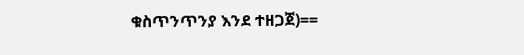ቁስጥንጥንያ እንደ ተዘጋጀ)==